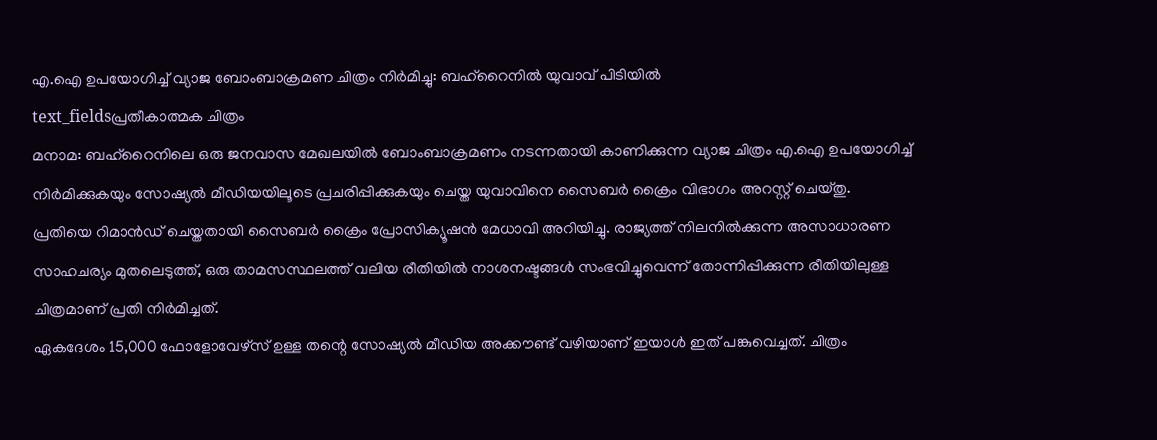എ.ഐ ഉപയോഗിച്ച് വ്യാജ ബോംബാക്രമണ ചിത്രം നിർമിച്ചു: ബഹ്റൈനിൽ യുവാവ് പിടിയിൽ
text_fieldsപ്രതീകാത്മക ചിത്രം
മനാമ: ബഹ്റൈനിലെ ഒരു ജനവാസ മേഖലയിൽ ബോംബാക്രമണം നടന്നതായി കാണിക്കുന്ന വ്യാജ ചിത്രം എ.ഐ ഉപയോഗിച്ച് നിർമിക്കുകയും സോഷ്യൽ മീഡിയയിലൂടെ പ്രചരിപ്പിക്കുകയും ചെയ്ത യുവാവിനെ സൈബർ ക്രൈം വിഭാഗം അറസ്റ്റ് ചെയ്തു.
പ്രതിയെ റിമാൻഡ് ചെയ്തതായി സൈബർ ക്രൈം പ്രോസിക്യൂഷൻ മേധാവി അറിയിച്ചു. രാജ്യത്ത് നിലനിൽക്കുന്ന അസാധാരണ സാഹചര്യം മുതലെടുത്ത്, ഒരു താമസസ്ഥലത്ത് വലിയ രീതിയിൽ നാശനഷ്ടങ്ങൾ സംഭവിച്ചുവെന്ന് തോന്നിപ്പിക്കുന്ന രീതിയിലുള്ള ചിത്രമാണ് പ്രതി നിർമിച്ചത്.
ഏകദേശം 15,000 ഫോളോവേഴ്സ് ഉള്ള തന്റെ സോഷ്യൽ മീഡിയ അക്കൗണ്ട് വഴിയാണ് ഇയാൾ ഇത് പങ്കുവെച്ചത്. ചിത്രം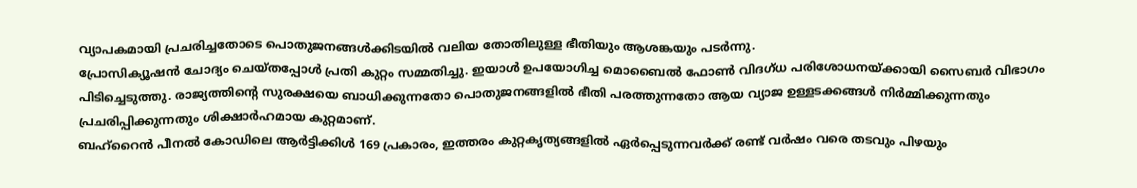വ്യാപകമായി പ്രചരിച്ചതോടെ പൊതുജനങ്ങൾക്കിടയിൽ വലിയ തോതിലുള്ള ഭീതിയും ആശങ്കയും പടർന്നു.
പ്രോസിക്യൂഷൻ ചോദ്യം ചെയ്തപ്പോൾ പ്രതി കുറ്റം സമ്മതിച്ചു. ഇയാൾ ഉപയോഗിച്ച മൊബൈൽ ഫോൺ വിദഗ്ധ പരിശോധനയ്ക്കായി സൈബർ വിഭാഗം പിടിച്ചെടുത്തു. രാജ്യത്തിന്റെ സുരക്ഷയെ ബാധിക്കുന്നതോ പൊതുജനങ്ങളിൽ ഭീതി പരത്തുന്നതോ ആയ വ്യാജ ഉള്ളടക്കങ്ങൾ നിർമ്മിക്കുന്നതും പ്രചരിപ്പിക്കുന്നതും ശിക്ഷാർഹമായ കുറ്റമാണ്.
ബഹ്റൈൻ പീനൽ കോഡിലെ ആർട്ടിക്കിൾ 169 പ്രകാരം, ഇത്തരം കുറ്റകൃത്യങ്ങളിൽ ഏർപ്പെടുന്നവർക്ക് രണ്ട് വർഷം വരെ തടവും പിഴയും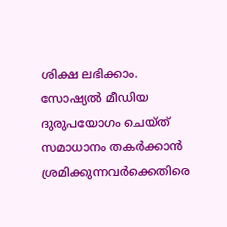ശിക്ഷ ലഭിക്കാം. സോഷ്യൽ മീഡിയ ദുരുപയോഗം ചെയ്ത് സമാധാനം തകർക്കാൻ ശ്രമിക്കുന്നവർക്കെതിരെ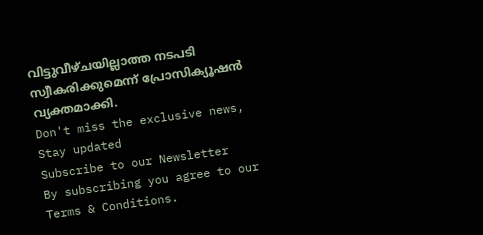വിട്ടുവീഴ്ചയില്ലാത്ത നടപടി സ്വീകരിക്കുമെന്ന് പ്രോസിക്യൂഷൻ വ്യക്തമാക്കി.
Don't miss the exclusive news, Stay updated
Subscribe to our Newsletter
By subscribing you agree to our Terms & Conditions.